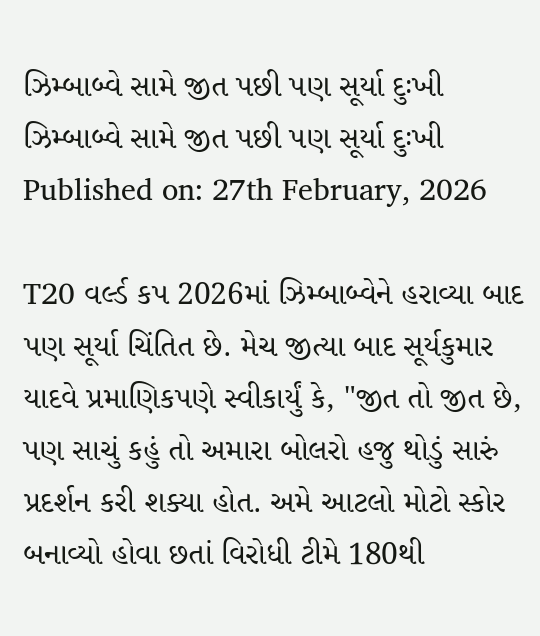ઝિમ્બાબ્વે સામે જીત પછી પણ સૂર્યા દુઃખી
ઝિમ્બાબ્વે સામે જીત પછી પણ સૂર્યા દુઃખી
Published on: 27th February, 2026

T20 વર્લ્ડ કપ 2026માં ઝિમ્બાબ્વેને હરાવ્યા બાદ પણ સૂર્યા ચિંતિત છે. મેચ જીત્યા બાદ સૂર્યકુમાર યાદવે પ્રમાણિકપણે સ્વીકાર્યું કે, "જીત તો જીત છે, પણ સાચું કહું તો અમારા બોલરો હજુ થોડું સારું પ્રદર્શન કરી શક્યા હોત. અમે આટલો મોટો સ્કોર બનાવ્યો હોવા છતાં વિરોધી ટીમે 180થી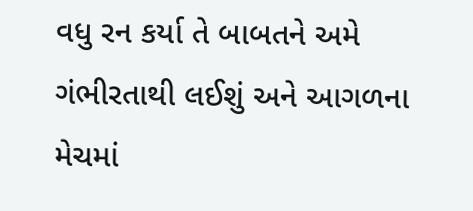વધુ રન કર્યા તે બાબતને અમે ગંભીરતાથી લઈશું અને આગળના મેચમાં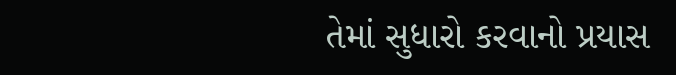તેમાં સુધારો કરવાનો પ્રયાસ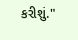કરીશું."